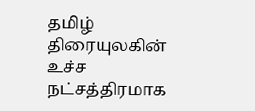தமிழ் திரையுலகின் உச்ச நட்சத்திரமாக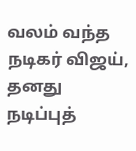வலம் வந்த நடிகர் விஜய், தனது நடிப்புத்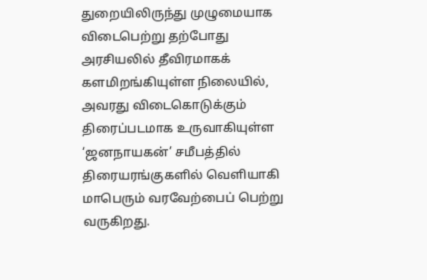துறையிலிருந்து முழுமையாக விடைபெற்று தற்போது அரசியலில் தீவிரமாகக் களமிறங்கியுள்ள நிலையில், அவரது விடைகொடுக்கும் திரைப்படமாக உருவாகியுள்ள ‘ஜனநாயகன்’ சமீபத்தில் திரையரங்குகளில் வெளியாகி மாபெரும் வரவேற்பைப் பெற்று வருகிறது.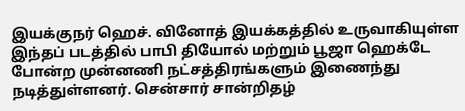இயக்குநர் ஹெச். வினோத் இயக்கத்தில் உருவாகியுள்ள இந்தப் படத்தில் பாபி தியோல் மற்றும் பூஜா ஹெக்டே போன்ற முன்னணி நட்சத்திரங்களும் இணைந்து நடித்துள்ளனர். சென்சார் சான்றிதழ்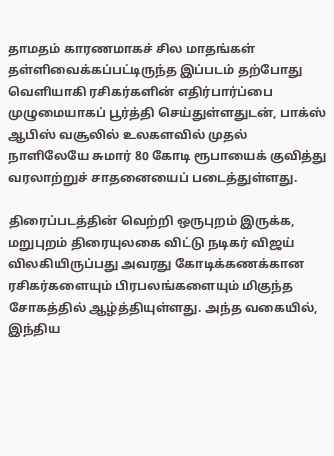தாமதம் காரணமாகச் சில மாதங்கள் தள்ளிவைக்கப்பட்டிருந்த இப்படம் தற்போது வெளியாகி ரசிகர்களின் எதிர்பார்ப்பை முழுமையாகப் பூர்த்தி செய்துள்ளதுடன், பாக்ஸ் ஆபிஸ் வசூலில் உலகளவில் முதல் நாளிலேயே சுமார் 80 கோடி ரூபாயைக் குவித்து வரலாற்றுச் சாதனையைப் படைத்துள்ளது.

திரைப்படத்தின் வெற்றி ஒருபுறம் இருக்க, மறுபுறம் திரையுலகை விட்டு நடிகர் விஜய் விலகியிருப்பது அவரது கோடிக்கணக்கான ரசிகர்களையும் பிரபலங்களையும் மிகுந்த சோகத்தில் ஆழ்த்தியுள்ளது. அந்த வகையில், இந்திய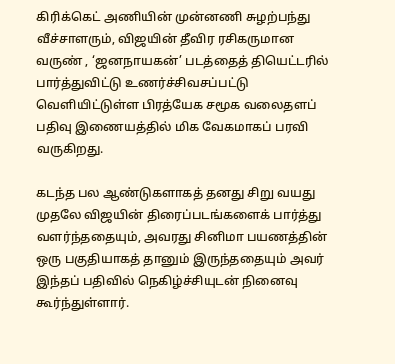கிரிக்கெட் அணியின் முன்னணி சுழற்பந்து வீச்சாளரும், விஜயின் தீவிர ரசிகருமான வருண் , ‘ஜனநாயகன்’ படத்தைத் தியெட்டரில் பார்த்துவிட்டு உணர்ச்சிவசப்பட்டு வெளியிட்டுள்ள பிரத்யேக சமூக வலைதளப் பதிவு இணையத்தில் மிக வேகமாகப் பரவி வருகிறது.

கடந்த பல ஆண்டுகளாகத் தனது சிறு வயது முதலே விஜயின் திரைப்படங்களைக் பார்த்து வளர்ந்ததையும், அவரது சினிமா பயணத்தின் ஒரு பகுதியாகத் தானும் இருந்ததையும் அவர் இந்தப் பதிவில் நெகிழ்ச்சியுடன் நினைவு கூர்ந்துள்ளார்.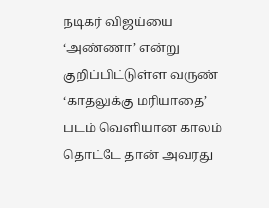நடிகர் விஜய்யை ‘அண்ணா’ என்று குறிப்பிட்டுள்ள வருண்  ‘காதலுக்கு மரியாதை’ படம் வெளியான காலம் தொட்டே தான் அவரது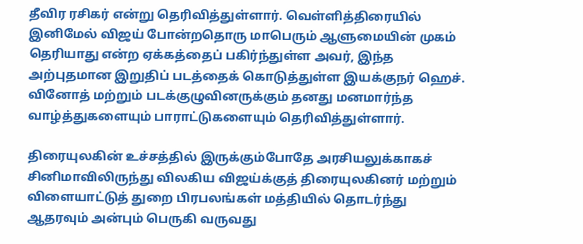தீவிர ரசிகர் என்று தெரிவித்துள்ளார். வெள்ளித்திரையில் இனிமேல் விஜய் போன்றதொரு மாபெரும் ஆளுமையின் முகம் தெரியாது என்ற ஏக்கத்தைப் பகிர்ந்துள்ள அவர், இந்த அற்புதமான இறுதிப் படத்தைக் கொடுத்துள்ள இயக்குநர் ஹெச். வினோத் மற்றும் படக்குழுவினருக்கும் தனது மனமார்ந்த வாழ்த்துகளையும் பாராட்டுகளையும் தெரிவித்துள்ளார்.

திரையுலகின் உச்சத்தில் இருக்கும்போதே அரசியலுக்காகச் சினிமாவிலிருந்து விலகிய விஜய்க்குத் திரையுலகினர் மற்றும் விளையாட்டுத் துறை பிரபலங்கள் மத்தியில் தொடர்ந்து ஆதரவும் அன்பும் பெருகி வருவது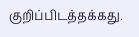குறிப்பிடத்தக்கது.